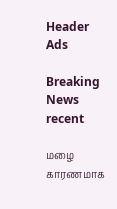Header Ads

Breaking News
recent

மழை காரணமாக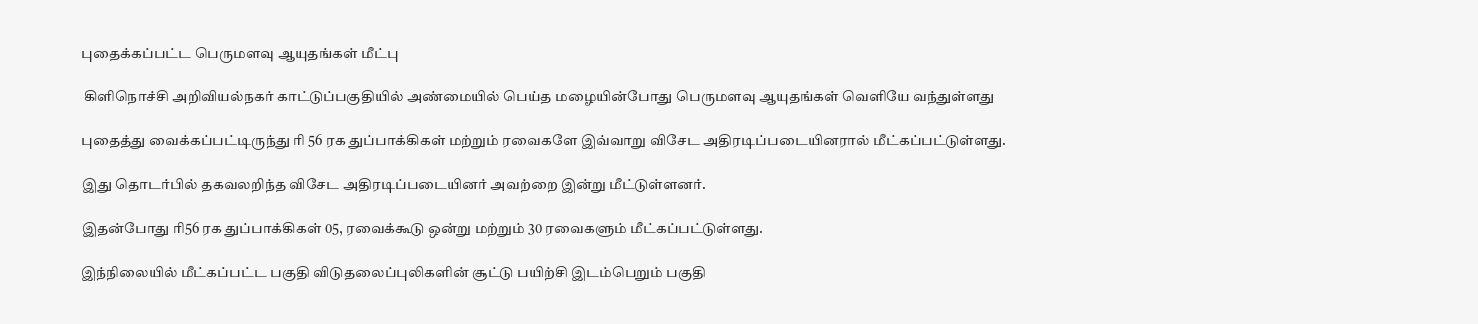புதைக்கப்பட்ட பெருமளவு ஆயுதங்கள் மீட்பு

 கிளிநொச்சி அறிவியல்நகர் காட்டுப்பகுதியில் அண்மையில் பெய்த மழையின்போது பெருமளவு ஆயுதங்கள் வெளியே வந்துள்ளது

புதைத்து வைக்கப்பட்டிருந்து ரி 56 ரக துப்பாக்கிகள் மற்றும் ரவைகளே இவ்வாறு விசேட அதிரடிப்படையினரால் மீட்கப்பட்டுள்ளது.

இது தொடர்பில் தகவலறிந்த விசேட அதிரடிப்படையினர் அவற்றை இன்று மீட்டுள்ளனர்.

இதன்போது ரி56 ரக துப்பாக்கிகள் 05, ரவைக்கூடு ஒன்று மற்றும் 30 ரவைகளும் மீட்கப்பட்டுள்ளது.

இந்நிலையில் மீட்கப்பட்ட பகுதி விடுதலைப்புலிகளின் சூட்டு பயிற்சி இடம்பெறும் பகுதி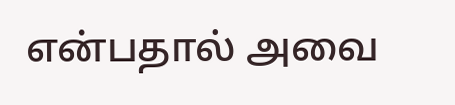என்பதால் அவை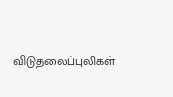விடுதலைப்புலிகள்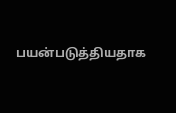பயன்படுத்தியதாக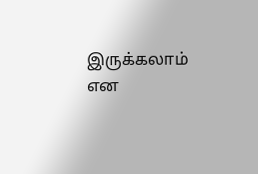இருக்கலாம் என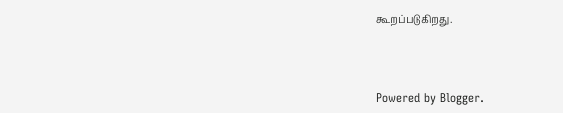கூறப்படுகிறது.



Powered by Blogger.